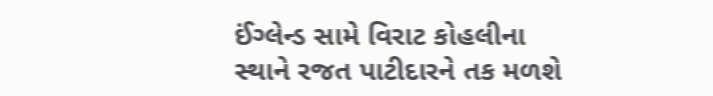ઈંગ્લેન્ડ સામે વિરાટ કોહલીના સ્થાને રજત પાટીદારને તક મળશે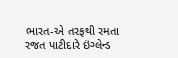ભારત-એ તરફથી રમતા રજત પાટીદારે ઇંગ્લેન્ડ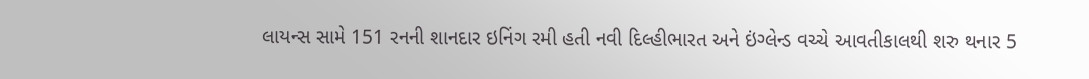લાયન્સ સામે 151 રનની શાનદાર ઇનિંગ રમી હતી નવી દિલ્હીભારત અને ઇંગ્લેન્ડ વચ્ચે આવતીકાલથી શરુ થનાર 5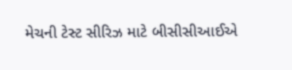મેચની ટેસ્ટ સીરિઝ માટે બીસીસીઆઈએ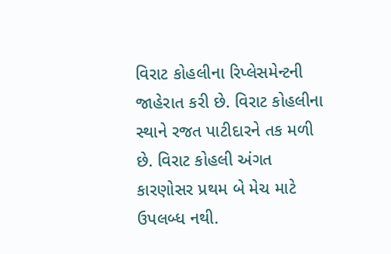વિરાટ કોહલીના રિપ્લેસમેન્ટની જાહેરાત કરી છે. વિરાટ કોહલીના સ્થાને રજત પાટીદારને તક મળી છે. વિરાટ કોહલી અંગત કારણોસર પ્રથમ બે મેચ માટે ઉપલબ્ધ નથી.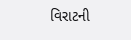વિરાટની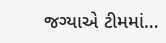જગ્યાએ ટીમમાં…